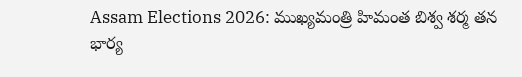Assam Elections 2026: ముఖ్యమంత్రి హిమంత బిశ్వ శర్మ తన భార్య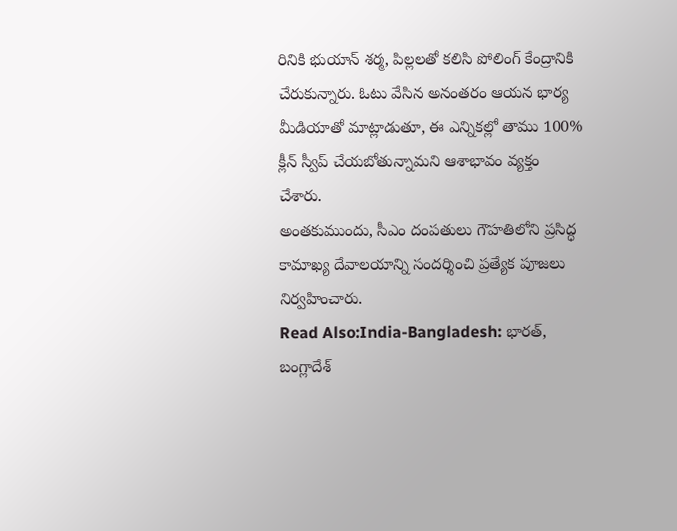రినికి భుయాన్ శర్మ, పిల్లలతో కలిసి పోలింగ్ కేంద్రానికి చేరుకున్నారు. ఓటు వేసిన అనంతరం ఆయన భార్య మీడియాతో మాట్లాడుతూ, ఈ ఎన్నికల్లో తాము 100% క్లీన్ స్వీప్ చేయబోతున్నామని ఆశాభావం వ్యక్తం చేశారు.
అంతకుముందు, సీఎం దంపతులు గౌహతిలోని ప్రసిద్ధ కామాఖ్య దేవాలయాన్ని సందర్శించి ప్రత్యేక పూజలు నిర్వహించారు.
Read Also:India-Bangladesh: భారత్, బంగ్లాదేశ్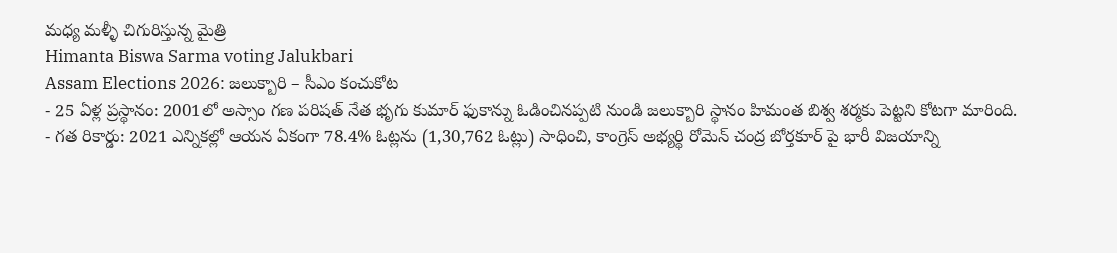మధ్య మళ్ళీ చిగురిస్తున్న మైత్రి
Himanta Biswa Sarma voting Jalukbari
Assam Elections 2026: జలుక్బారి – సీఎం కంచుకోట
- 25 ఏళ్ల ప్రస్థానం: 2001లో అస్సాం గణ పరిషత్ నేత భృగు కుమార్ ఫుకాన్ను ఓడించినప్పటి నుండి జలుక్బారి స్థానం హిమంత బిశ్వ శర్మకు పెట్టని కోటగా మారింది.
- గత రికార్డు: 2021 ఎన్నికల్లో ఆయన ఏకంగా 78.4% ఓట్లను (1,30,762 ఓట్లు) సాధించి, కాంగ్రెస్ అభ్యర్థి రోమెన్ చంద్ర బోర్తకూర్ పై భారీ విజయాన్ని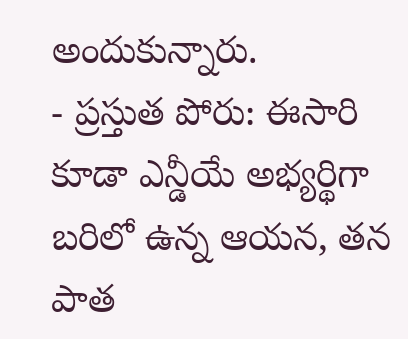అందుకున్నారు.
- ప్రస్తుత పోరు: ఈసారి కూడా ఎన్డీయే అభ్యర్థిగా బరిలో ఉన్న ఆయన, తన పాత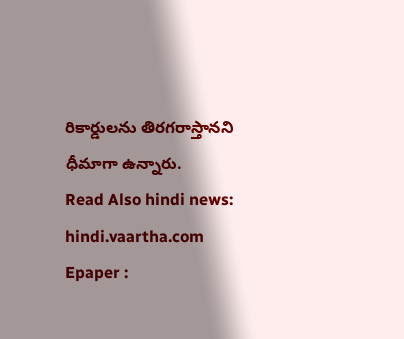రికార్డులను తిరగరాస్తానని ధీమాగా ఉన్నారు.
Read Also hindi news: hindi.vaartha.com
Epaper :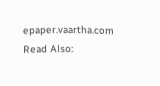epaper.vaartha.com
Read Also: